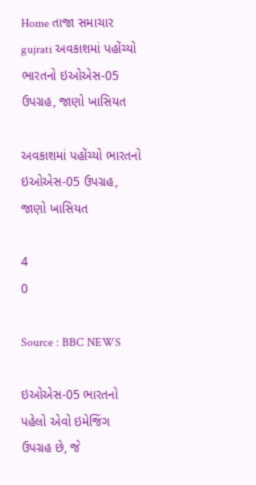Home તાજા સમાચાર gujrati અવકાશમાં પહોંચ્યો ભારતનો ઇઓએસ-05 ઉપગ્રહ, જાણો ખાસિયત

અવકાશમાં પહોંચ્યો ભારતનો ઇઓએસ-05 ઉપગ્રહ, જાણો ખાસિયત

4
0

Source : BBC NEWS

ઇઓએસ-05 ભારતનો પહેલો એવો ઇમેજિંગ ઉપગ્રહ છે, જે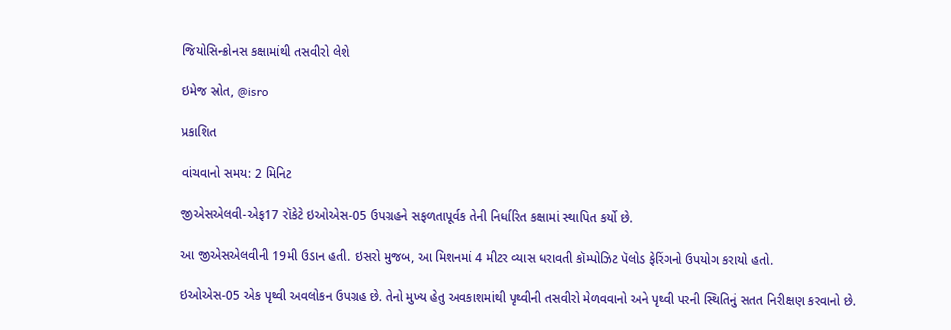જિયોસિન્ક્રોનસ કક્ષામાંથી તસવીરો લેશે

ઇમેજ સ્રોત, @isro

પ્રકાશિત

વાંચવાનો સમય: 2 મિનિટ

જીએસએલવી-એફ17 રૉકેટે ઇઓએસ-05 ઉપગ્રહને સફળતાપૂર્વક તેની નિર્ધારિત કક્ષામાં સ્થાપિત કર્યો છે.

આ જીએસએલવીની 19મી ઉડાન હતી. ઇસરો મુજબ, આ મિશનમાં 4 મીટર વ્યાસ ધરાવતી કૉમ્પોઝિટ પૅલોડ ફેરિંગનો ઉપયોગ કરાયો હતો.

ઇઓએસ-05 એક પૃથ્વી અવલોકન ઉપગ્રહ છે. તેનો મુખ્ય હેતુ અવકાશમાંથી પૃથ્વીની તસવીરો મેળવવાનો અને પૃથ્વી પરની સ્થિતિનું સતત નિરીક્ષણ કરવાનો છે.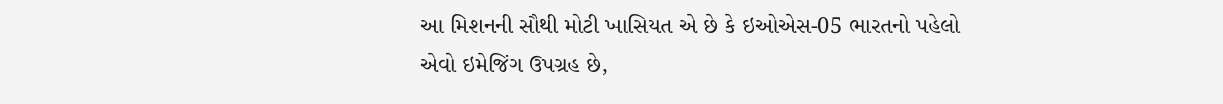આ મિશનની સૌથી મોટી ખાસિયત એ છે કે ઇઓએસ-05 ભારતનો પહેલો એવો ઇમેજિંગ ઉપગ્રહ છે,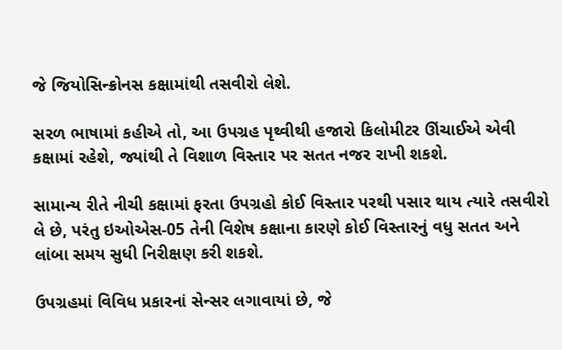જે જિયોસિન્ક્રોનસ કક્ષામાંથી તસવીરો લેશે.

સરળ ભાષામાં કહીએ તો, આ ઉપગ્રહ પૃથ્વીથી હજારો કિલોમીટર ઊંચાઈએ એવી કક્ષામાં રહેશે, જ્યાંથી તે વિશાળ વિસ્તાર પર સતત નજર રાખી શકશે.

સામાન્ય રીતે નીચી કક્ષામાં ફરતા ઉપગ્રહો કોઈ વિસ્તાર પરથી પસાર થાય ત્યારે તસવીરો લે છે, પરંતુ ઇઓએસ-05 તેની વિશેષ કક્ષાના કારણે કોઈ વિસ્તારનું વધુ સતત અને લાંબા સમય સુધી નિરીક્ષણ કરી શકશે.

ઉપગ્રહમાં વિવિધ પ્રકારનાં સેન્સર લગાવાયાં છે, જે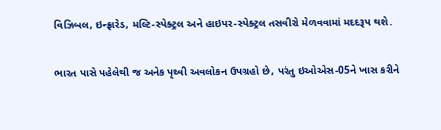વિઝિબલ, ઇન્ફ્રારેડ, મલ્ટિ-સ્પેક્ટ્રલ અને હાઇપર-સ્પેક્ટ્રલ તસવીરો મેળવવામાં મદદરૂપ થશે.

ભારત પાસે પહેલેથી જ અનેક પૃથ્વી અવલોકન ઉપગ્રહો છે, પરંતુ ઇઓએસ-05ને ખાસ કરીને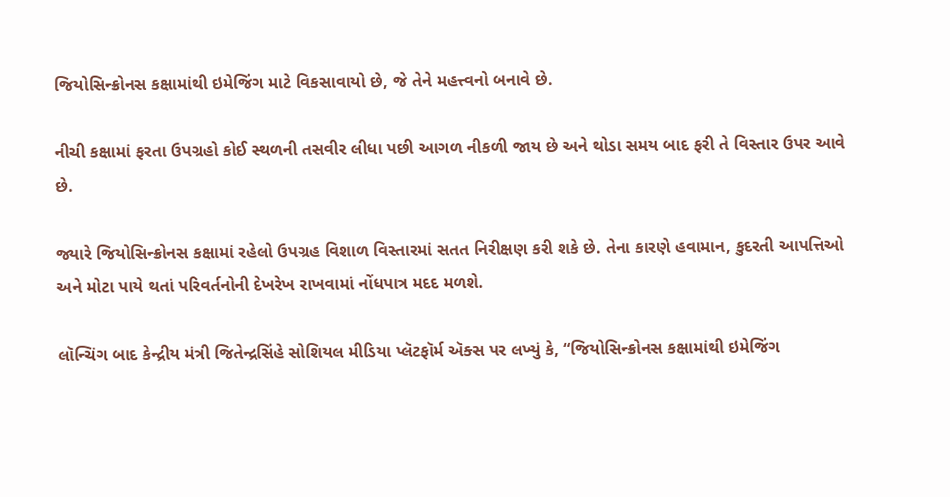જિયોસિન્ક્રોનસ કક્ષામાંથી ઇમેજિંગ માટે વિકસાવાયો છે, જે તેને મહત્ત્વનો બનાવે છે.

નીચી કક્ષામાં ફરતા ઉપગ્રહો કોઈ સ્થળની તસવીર લીધા પછી આગળ નીકળી જાય છે અને થોડા સમય બાદ ફરી તે વિસ્તાર ઉપર આવે છે.

જ્યારે જિયોસિન્ક્રોનસ કક્ષામાં રહેલો ઉપગ્રહ વિશાળ વિસ્તારમાં સતત નિરીક્ષણ કરી શકે છે. તેના કારણે હવામાન, કુદરતી આપત્તિઓ અને મોટા પાયે થતાં પરિવર્તનોની દેખરેખ રાખવામાં નોંધપાત્ર મદદ મળશે.

લૉન્ચિંગ બાદ કેન્દ્રીય મંત્રી જિતેન્દ્રસિંહે સોશિયલ મીડિયા પ્લૅટફૉર્મ ઍક્સ પર લખ્યું કે, “જિયોસિન્ક્રોનસ કક્ષામાંથી ઇમેજિંગ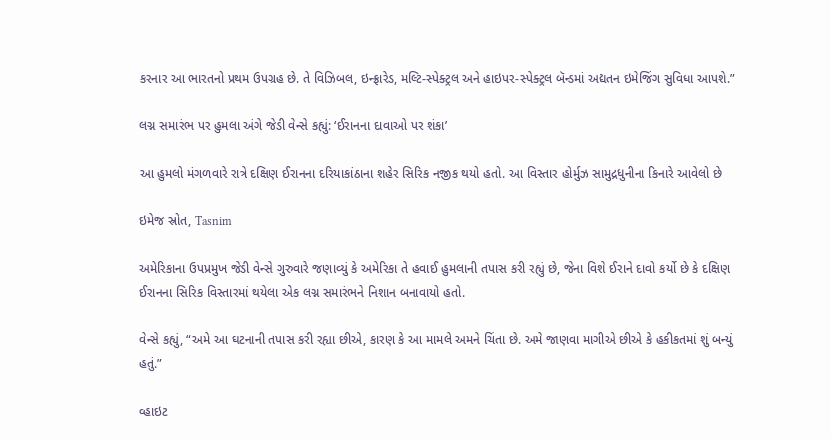કરનાર આ ભારતનો પ્રથમ ઉપગ્રહ છે. તે વિઝિબલ, ઇન્ફ્રારેડ, મલ્ટિ-સ્પેક્ટ્રલ અને હાઇપર-સ્પેક્ટ્રલ બૅન્ડમાં અદ્યતન ઇમેજિંગ સુવિધા આપશે.”

લગ્ન સમારંભ પર હુમલા અંગે જેડી વેન્સે કહ્યું: ‘ઈરાનના દાવાઓ પર શંકા’

આ હુમલો મંગળવારે રાત્રે દક્ષિણ ઈરાનના દરિયાકાંઠાના શહેર સિરિક નજીક થયો હતો. આ વિસ્તાર હોર્મુઝ સામુદ્રધુનીના કિનારે આવેલો છે

ઇમેજ સ્રોત, Tasnim

અમેરિકાના ઉપપ્રમુખ જેડી વેન્સે ગુરુવારે જણાવ્યું કે અમેરિકા તે હવાઈ હુમલાની તપાસ કરી રહ્યું છે, જેના વિશે ઈરાને દાવો કર્યો છે કે દક્ષિણ ઈરાનના સિરિક વિસ્તારમાં થયેલા એક લગ્ન સમારંભને નિશાન બનાવાયો હતો.

વેન્સે કહ્યું, “અમે આ ઘટનાની તપાસ કરી રહ્યા છીએ, કારણ કે આ મામલે અમને ચિંતા છે. અમે જાણવા માગીએ છીએ કે હકીકતમાં શું બન્યું હતું.”

વ્હાઇટ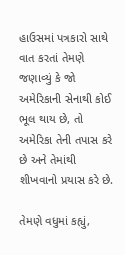હાઉસમાં પત્રકારો સાથે વાત કરતાં તેમણે જણાવ્યું કે જો અમેરિકાની સેનાથી કોઈ ભૂલ થાય છે, તો અમેરિકા તેની તપાસ કરે છે અને તેમાંથી શીખવાનો પ્રયાસ કરે છે.

તેમણે વધુમાં કહ્યું,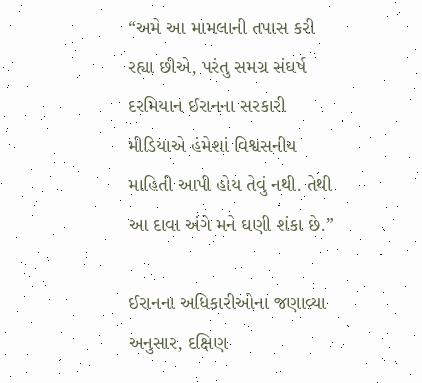“અમે આ મામલાની તપાસ કરી રહ્યા છીએ, પરંતુ સમગ્ર સંઘર્ષ દરમિયાન ઈરાનના સરકારી મીડિયાએ હંમેશાં વિશ્વસનીય માહિતી આપી હોય તેવું નથી. તેથી આ દાવા અંગે મને ઘણી શંકા છે.”

ઈરાનના અધિકારીઓના જણાવ્યા અનુસાર, દક્ષિણ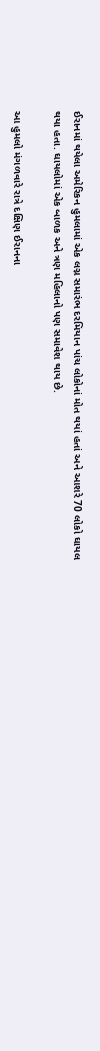ઈરાનમાં થયેલા અમેરિકન હુમલામાં એક લગ્ન સમારંભ દરમિયાન પાંચ લોકોનાં મોત થયાં હતાં અને આશરે 70 લોકો ઘાયલ થયા હતા. ઘાયલોમાં એક બાળક અને ત્રણ મહિલાનો પણ સમાવેશ થાય છે.

આ હુમલો મંગળવારે રાત્રે દક્ષિણ ઈરાનના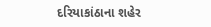દરિયાકાંઠાના શહેર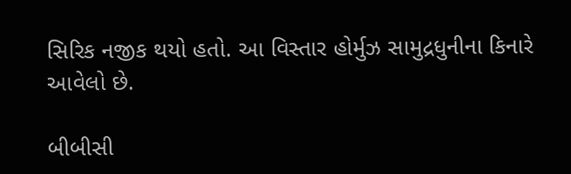સિરિક નજીક થયો હતો. આ વિસ્તાર હોર્મુઝ સામુદ્રધુનીના કિનારે આવેલો છે.

બીબીસી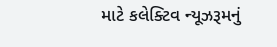માટે કલેક્ટિવ ન્યૂઝરૂમનું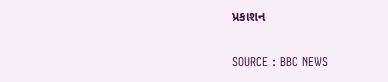પ્રકાશન

SOURCE : BBC NEWS